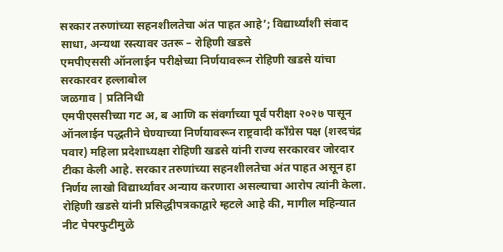सरकार तरुणांच्या सहनशीलतेचा अंत पाहत आहे’; विद्यार्थ्यांशी संवाद साधा, अन्यथा रस्त्यावर उतरू – रोहिणी खडसे
एमपीएससी ऑनलाईन परीक्षेच्या निर्णयावरून रोहिणी खडसे यांचा सरकारवर हल्लाबोल
जळगाव | प्रतिनिधी
एमपीएससीच्या गट अ, ब आणि क संवर्गाच्या पूर्व परीक्षा २०२७ पासून ऑनलाईन पद्धतीने घेण्याच्या निर्णयावरून राष्ट्रवादी काँग्रेस पक्ष (शरदचंद्र पवार) महिला प्रदेशाध्यक्षा रोहिणी खडसे यांनी राज्य सरकारवर जोरदार टीका केली आहे. सरकार तरुणांच्या सहनशीलतेचा अंत पाहत असून हा निर्णय लाखो विद्यार्थ्यांवर अन्याय करणारा असल्याचा आरोप त्यांनी केला.
रोहिणी खडसे यांनी प्रसिद्धीपत्रकाद्वारे म्हटले आहे की, मागील महिन्यात नीट पेपरफुटीमुळे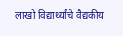लाखो विद्यार्थ्यांचे वैद्यकीय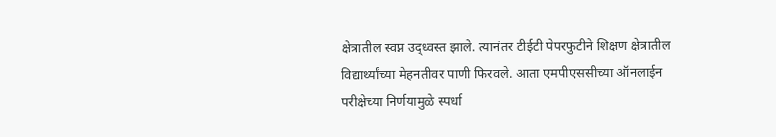क्षेत्रातील स्वप्न उद्ध्वस्त झाले. त्यानंतर टीईटी पेपरफुटीने शिक्षण क्षेत्रातील विद्यार्थ्यांच्या मेहनतीवर पाणी फिरवले. आता एमपीएससीच्या ऑनलाईन परीक्षेच्या निर्णयामुळे स्पर्धा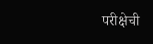परीक्षेची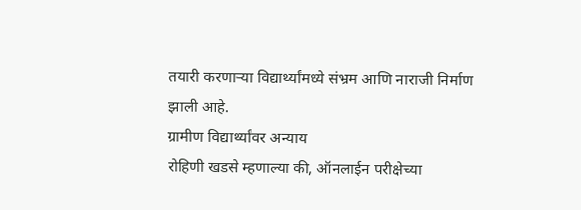तयारी करणाऱ्या विद्यार्थ्यांमध्ये संभ्रम आणि नाराजी निर्माण झाली आहे.
ग्रामीण विद्यार्थ्यांवर अन्याय
रोहिणी खडसे म्हणाल्या की, ऑनलाईन परीक्षेच्या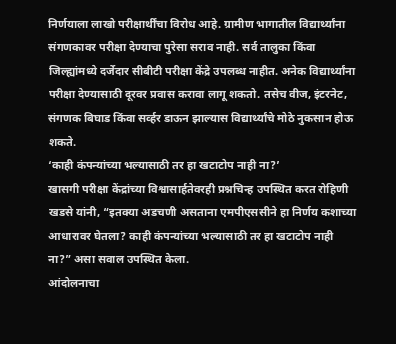निर्णयाला लाखो परीक्षार्थींचा विरोध आहे. ग्रामीण भागातील विद्यार्थ्यांना संगणकावर परीक्षा देण्याचा पुरेसा सराव नाही. सर्व तालुका किंवा जिल्ह्यांमध्ये दर्जेदार सीबीटी परीक्षा केंद्रे उपलब्ध नाहीत. अनेक विद्यार्थ्यांना परीक्षा देण्यासाठी दूरवर प्रवास करावा लागू शकतो. तसेच वीज, इंटरनेट, संगणक बिघाड किंवा सर्व्हर डाऊन झाल्यास विद्यार्थ्यांचे मोठे नुकसान होऊ शकते.
‘काही कंपन्यांच्या भल्यासाठी तर हा खटाटोप नाही ना?’
खासगी परीक्षा केंद्रांच्या विश्वासार्हतेवरही प्रश्नचिन्ह उपस्थित करत रोहिणी खडसे यांनी, “इतक्या अडचणी असताना एमपीएससीने हा निर्णय कशाच्या आधारावर घेतला? काही कंपन्यांच्या भल्यासाठी तर हा खटाटोप नाही ना?” असा सवाल उपस्थित केला.
आंदोलनाचा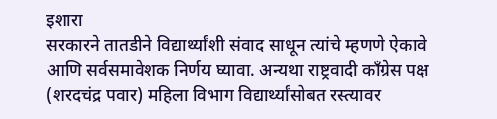इशारा
सरकारने तातडीने विद्यार्थ्यांशी संवाद साधून त्यांचे म्हणणे ऐकावे आणि सर्वसमावेशक निर्णय घ्यावा. अन्यथा राष्ट्रवादी काँग्रेस पक्ष (शरदचंद्र पवार) महिला विभाग विद्यार्थ्यांसोबत रस्त्यावर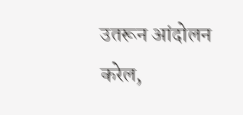उतरून आंदोलन करेल,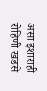असा इशाराही रोहिणी खडसे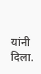यांनी दिला.